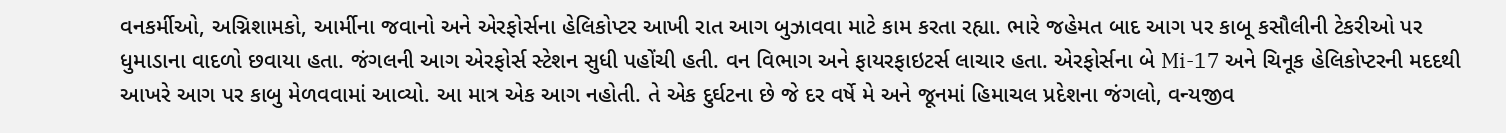વનકર્મીઓ, અગ્નિશામકો, આર્મીના જવાનો અને એરફોર્સના હેલિકોપ્ટર આખી રાત આગ બુઝાવવા માટે કામ કરતા રહ્યા. ભારે જહેમત બાદ આગ પર કાબૂ કસૌલીની ટેકરીઓ પર ધુમાડાના વાદળો છવાયા હતા. જંગલની આગ એરફોર્સ સ્ટેશન સુધી પહોંચી હતી. વન વિભાગ અને ફાયરફાઇટર્સ લાચાર હતા. એરફોર્સના બે Mi-17 અને ચિનૂક હેલિકોપ્ટરની મદદથી આખરે આગ પર કાબુ મેળવવામાં આવ્યો. આ માત્ર એક આગ નહોતી. તે એક દુર્ઘટના છે જે દર વર્ષે મે અને જૂનમાં હિમાચલ પ્રદેશના જંગલો, વન્યજીવ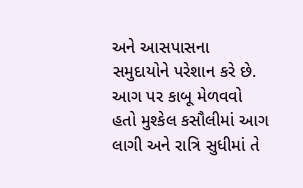અને આસપાસના સમુદાયોને પરેશાન કરે છે. આગ પર કાબૂ મેળવવો હતો મુશ્કેલ કસૌલીમાં આગ લાગી અને રાત્રિ સુધીમાં તે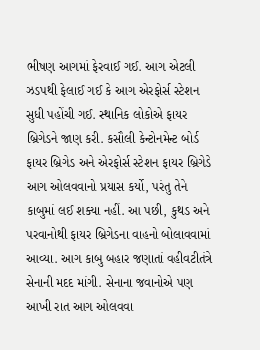ભીષણ આગમાં ફેરવાઈ ગઈ. આગ એટલી ઝડપથી ફેલાઈ ગઈ કે આગ એરફોર્સ સ્ટેશન સુધી પહોંચી ગઈ. સ્થાનિક લોકોએ ફાયર બ્રિગેડને જાણ કરી. કસૌલી કેન્ટોનમેન્ટ બોર્ડ ફાયર બ્રિગેડ અને એરફોર્સ સ્ટેશન ફાયર બ્રિગેડે આગ ઓલવવાનો પ્રયાસ કર્યો, પરંતુ તેને કાબુમાં લઈ શક્યા નહીં. આ પછી, કુથડ અને પરવાનોથી ફાયર બ્રિગેડના વાહનો બોલાવવામાં આવ્યા. આગ કાબુ બહાર જણાતાં વહીવટીતંત્રે સેનાની મદદ માંગી. સેનાના જવાનોએ પણ આખી રાત આગ ઓલવવા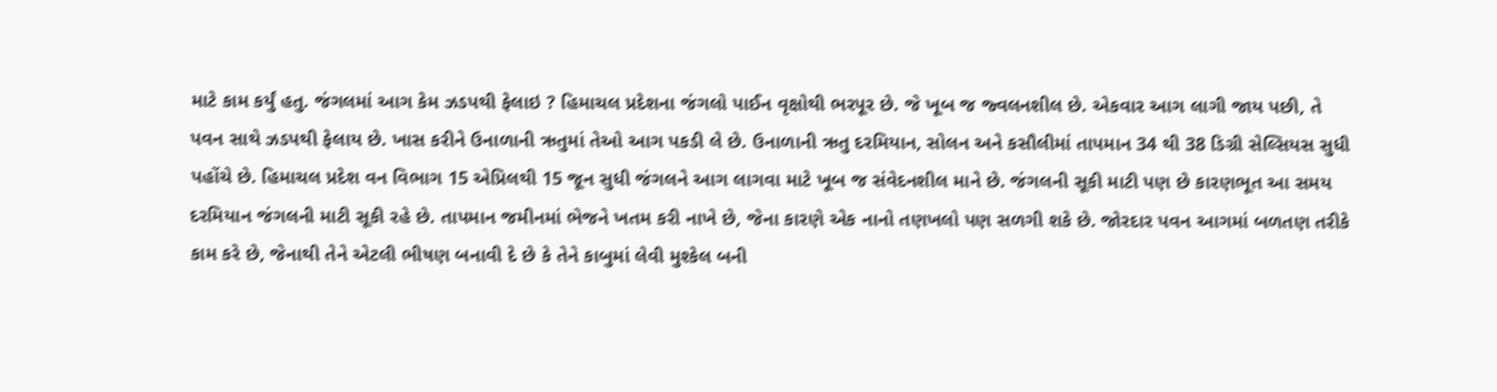માટે કામ કર્યું હતુ. જંગલમાં આગ કેમ ઝડપથી ફેલાઇ ? હિમાચલ પ્રદેશના જંગલો પાઈન વૃક્ષોથી ભરપૂર છે. જે ખૂબ જ જ્વલનશીલ છે. એકવાર આગ લાગી જાય પછી, તે પવન સાથે ઝડપથી ફેલાય છે. ખાસ કરીને ઉનાળાની ઋતુમાં તેઓ આગ પકડી લે છે. ઉનાળાની ઋતુ દરમિયાન, સોલન અને કસૌલીમાં તાપમાન 34 થી 38 ડિગ્રી સેલ્સિયસ સુધી પહોંચે છે. હિમાચલ પ્રદેશ વન વિભાગ 15 એપ્રિલથી 15 જૂન સુધી જંગલને આગ લાગવા માટે ખૂબ જ સંવેદનશીલ માને છે. જંગલની સૂકી માટી પણ છે કારણભૂત આ સમય દરમિયાન જંગલની માટી સૂકી રહે છે. તાપમાન જમીનમાં ભેજને ખતમ કરી નાખે છે, જેના કારણે એક નાનો તણખલો પણ સળગી શકે છે. જોરદાર પવન આગમાં બળતણ તરીકે કામ કરે છે, જેનાથી તેને એટલી ભીષણ બનાવી દે છે કે તેને કાબુમાં લેવી મુશ્કેલ બની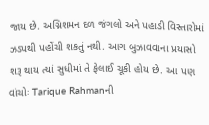જાય છે. અગ્નિશમન દળ જંગલો અને પહાડી વિસ્તારોમાં ઝડપથી પહોંચી શકતું નથી. આગ બુઝાવવાના પ્રયાસો શરૂ થાય ત્યાં સુધીમાં તે ફેલાઈ ચૂકી હોય છે. આ પણ વાંચોઃ Tarique Rahmanની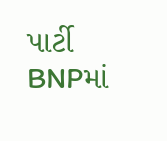પાર્ટી BNPમાં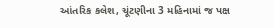આંતરિક કલેશ, ચૂંટણીના 3 મહિનામાં જ પક્ષ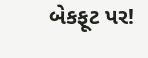બેકફૂટ પર!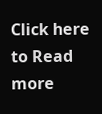Click here to Read more